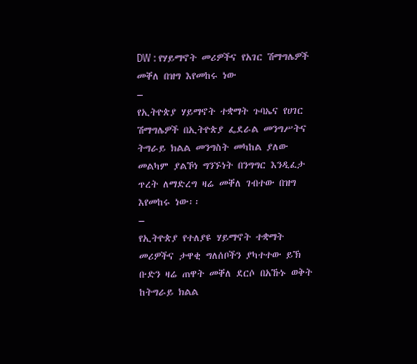DW : የሃይማኖት መሪዎችና የአገር ሽማግሌዎች መቐለ በዝግ እየመከሩ ነው
–
የኢትዮጵያ ሃይማኖት ተቋማት ጉባኤና የሀገር ሽማግሌዎች በኢትዮጵያ ፌደራል መንግሥትና ትግራይ ክልል መንግስት መካከል ያለው መልካም ያልኾነ ግንኙነት በንግግር እንዲፈታ ጥረት ለማድረግ ዛሬ መቐለ ገብተው በዝግ እየመከሩ ነው፡፡
–
የኢትዮጵያ የተለያዩ ሃይማኖት ተቋማት መሪዎችና ታዋቂ ግለሰቦችን ያካተተው ይኽ ቡድን ዛሬ ጠዋት መቐለ ደርሶ በአኹኑ ወቅት ከትግራይ ክልል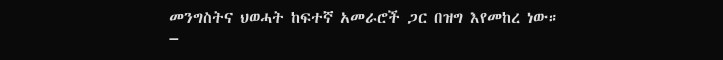መንግስትና ህወሓት ከፍተኛ አመራሮች ጋር በዝግ እየመከረ ነው።
–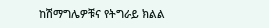ከሽማግሌዎቹና የትግራይ ክልል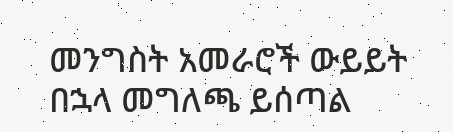መንግስት አመራሮች ውይይት በኋላ መግለጫ ይሰጣል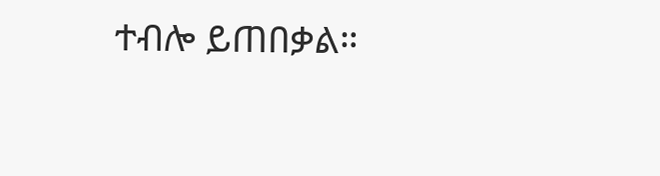ተብሎ ይጠበቃል።